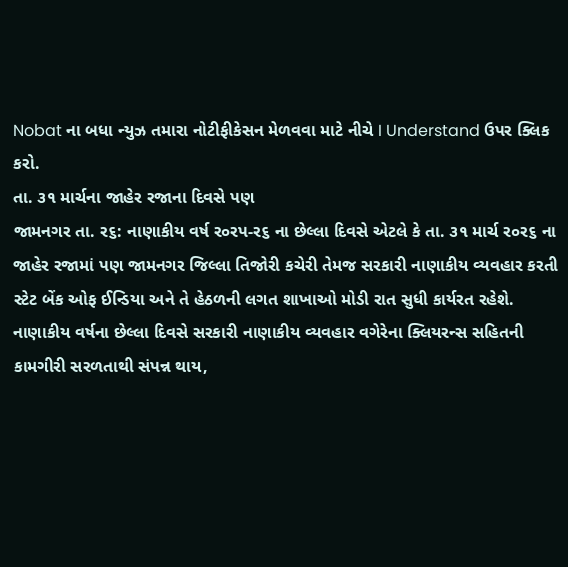Nobat ના બધા ન્યુઝ તમારા નોટીફીકેસન મેળવવા માટે નીચે I Understand ઉપર ક્લિક કરો.
તા. ૩૧ માર્ચના જાહેર રજાના દિવસે પણ
જામનગર તા. ર૬: નાણાકીય વર્ષ ર૦રપ-ર૬ ના છેલ્લા દિવસે એટલે કે તા. ૩૧ માર્ચ ર૦ર૬ ના જાહેર રજામાં પણ જામનગર જિલ્લા તિજોરી કચેરી તેમજ સરકારી નાણાકીય વ્યવહાર કરતી સ્ટેટ બેંક ઓફ ઈન્ડિયા અને તે હેઠળની લગત શાખાઓ મોડી રાત સુધી કાર્યરત રહેશે. નાણાકીય વર્ષના છેલ્લા દિવસે સરકારી નાણાકીય વ્યવહાર વગેરેના ક્લિયરન્સ સહિતની કામગીરી સરળતાથી સંપન્ન થાય,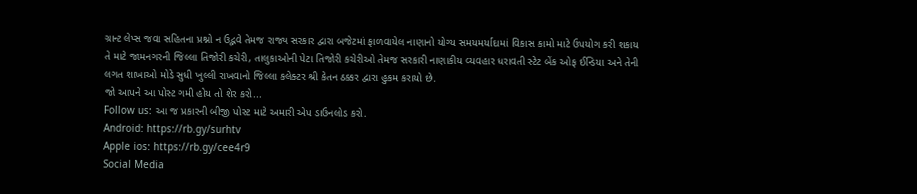ગ્રાન્ટ લેપ્સ જવા સહિતના પ્રશ્નો ન ઉદ્ભવે તેમજ રાજ્ય સરકાર દ્વારા બજેટમાં ફાળવાયેલ નાણાનો યોગ્ય સમયમર્યાદામાં વિકાસ કામો માટે ઉપયોગ કરી શકાય તે માટે જામનગરની જિલ્લા તિજોરી કચેરી, તાલુકાઓની પેટા તિજોરી કચેરીઓ તેમજ સરકારી નાણાકીય વ્યવહાર ધરાવતી સ્ટેટ બેંક ઓફ ઈન્ડિયા અને તેની લગત શાખાઓ મોડે સુધી ખુલ્લી રાખવાનો જિલ્લા કલેક્ટર શ્રી કેતન ઠક્કર દ્વારા હુકમ કરાયો છે.
જો આપને આ પોસ્ટ ગમી હોય તો શેર કરો...
Follow us: આ જ પ્રકારની બીજી પોસ્ટ માટે અમારી એપ ડાઉનલોડ કરો.
Android: https://rb.gy/surhtv
Apple ios: https://rb.gy/cee4r9
Social Media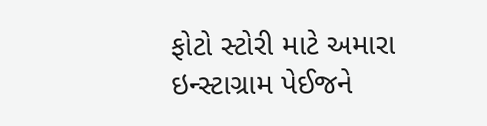ફોટો સ્ટોરી માટે અમારા ઇન્સ્ટાગ્રામ પેઈજને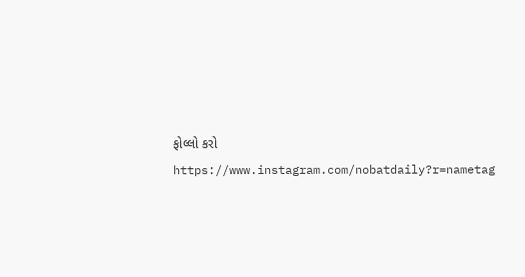ફોલ્લો કરો
https://www.instagram.com/nobatdaily?r=nametag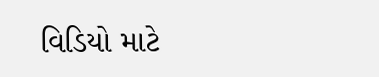વિડિયો માટે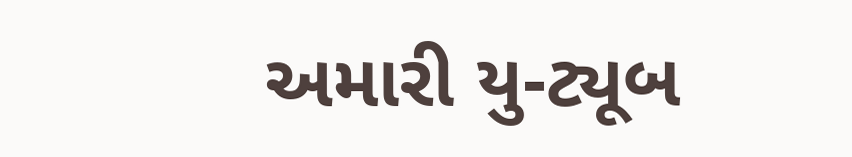અમારી યુ-ટ્યૂબ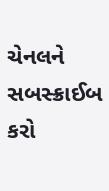ચેનલને સબસ્ક્રાઈબ કરો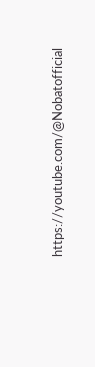https://youtube.com/@Nobatofficial